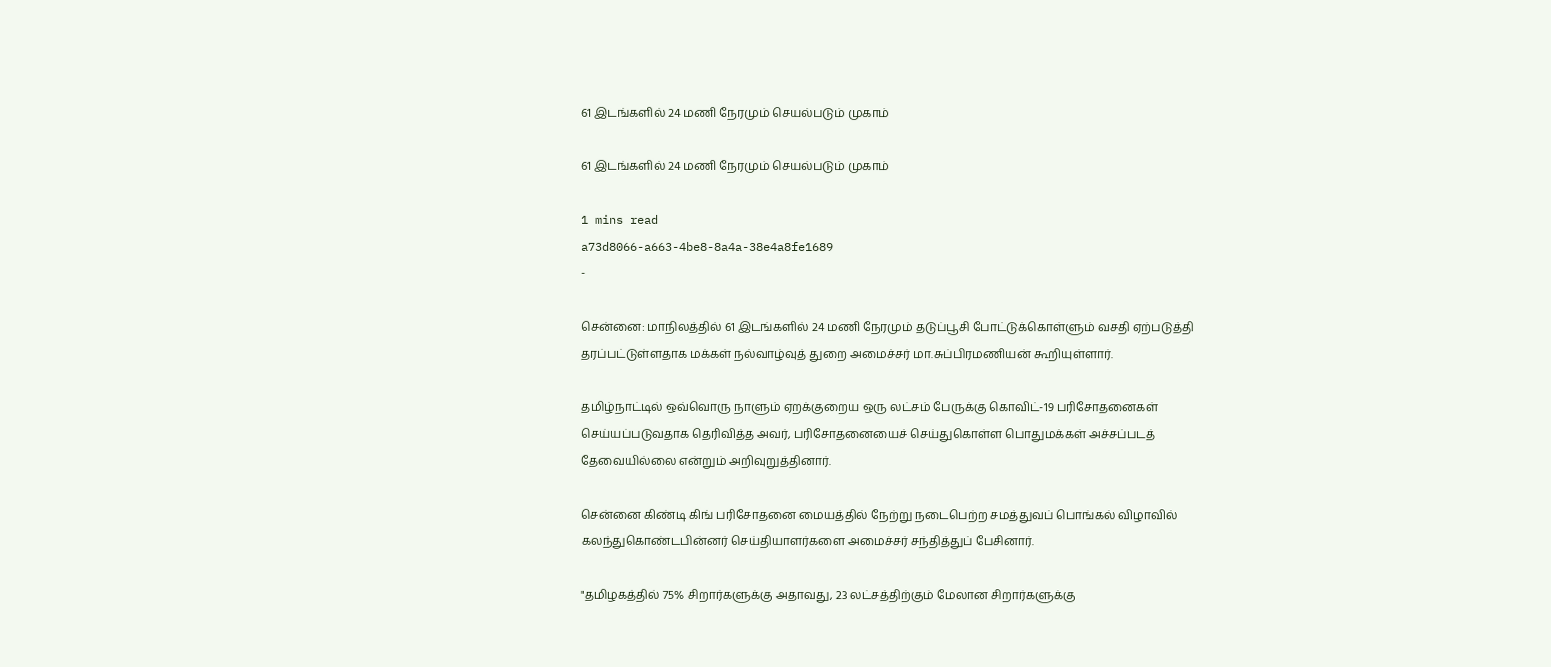61 இடங்களில் 24 மணி நேரமும் செயல்படும் முகாம்

61 இடங்களில் 24 மணி நேரமும் செயல்படும் முகாம்

1 mins read
a73d8066-a663-4be8-8a4a-38e4a8fe1689
-

சென்னை: மாநிலத்தில் 61 இடங்களில் 24 மணி நேரமும் தடுப்பூசி போட்டுக்கொள்ளும் வசதி ஏற்படுத்தி தரப்பட்டுள்ளதாக மக்கள் நல்வாழ்வுத் துறை அமைச்சர் மா.சுப்பிரமணியன் கூறியுள்ளார்.

தமிழ்நாட்டில் ஒவ்வொரு நாளும் ஏறக்குறைய ஒரு லட்சம் பேருக்கு கொவிட்-19 பரிசோதனைகள் செய்யப்படுவதாக தெரிவித்த அவர், பரிசோதனையைச் செய்துகொள்ள பொதுமக்கள் அச்சப்படத் தேவையில்லை என்றும் அறிவுறுத்தினார்.

சென்னை கிண்டி கிங் பரிசோதனை மையத்தில் நேற்று நடைபெற்ற சமத்துவப் பொங்கல் விழாவில் கலந்துகொண்டபின்னர் செய்தியாளர்களை அமைச்சர் சந்தித்துப் பேசினார்.

"தமிழகத்தில் 75% சிறார்களுக்கு அதாவது, 23 லட்சத்திற்கும் மேலான சிறார்களுக்கு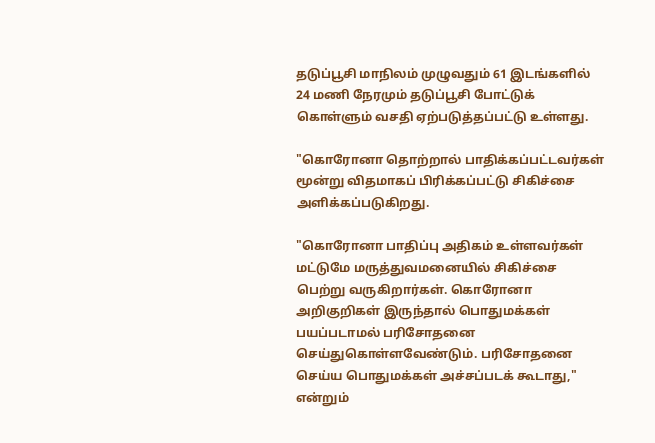தடுப்பூசி மாநிலம் முழுவதும் 61 இடங்களில் 24 மணி நேரமும் தடுப்பூசி போட்டுக் கொள்ளும் வசதி ஏற்படுத்தப்பட்டு உள்ளது.

"கொரோனா தொற்றால் பாதிக்கப்பட்டவர்கள் மூன்று விதமாகப் பிரிக்கப்பட்டு சிகிச்சை அளிக்கப்படுகிறது.

"கொரோனா பாதிப்பு அதிகம் உள்ளவர்கள் மட்டுமே மருத்துவமனையில் சிகிச்சை பெற்று வருகிறார்கள். கொரோனா அறிகுறிகள் இருந்தால் பொதுமக்கள் பயப்படாமல் பரிசோதனை செய்துகொள்ளவேண்டும். பரிசோதனை செய்ய பொதுமக்கள் அச்சப்படக் கூடாது," என்றும்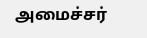அமைச்சர்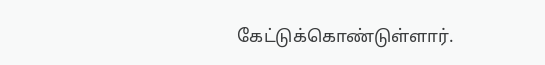கேட்டுக்கொண்டுள்ளார்.